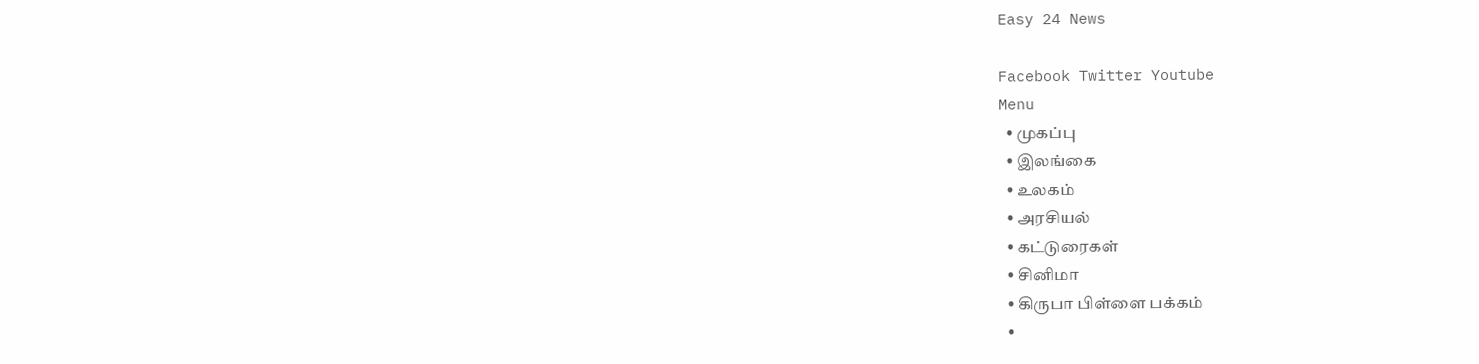Easy 24 News

Facebook Twitter Youtube
Menu
  • முகப்பு
  • இலங்கை
  • உலகம்
  • அரசியல்
  • கட்டுரைகள்
  • சினிமா
  • கிருபா பிள்ளை பக்கம்
  •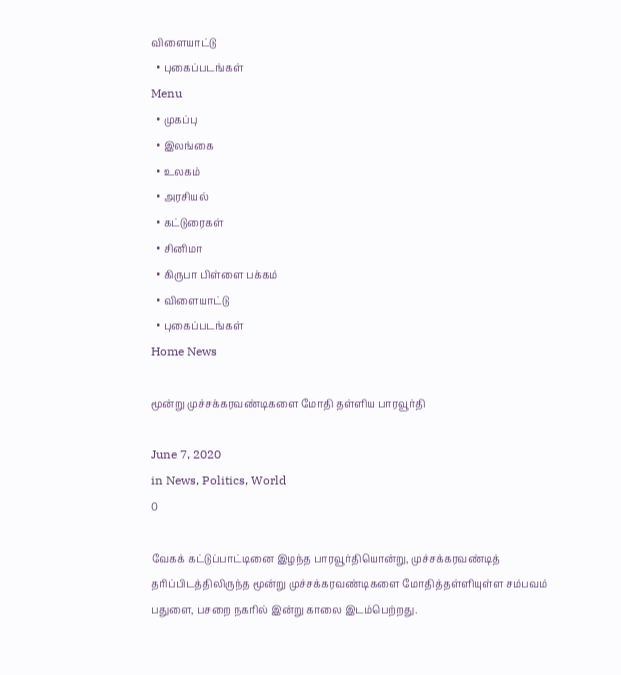விளையாட்டு
  • புகைப்படங்கள்
Menu
  • முகப்பு
  • இலங்கை
  • உலகம்
  • அரசியல்
  • கட்டுரைகள்
  • சினிமா
  • கிருபா பிள்ளை பக்கம்
  • விளையாட்டு
  • புகைப்படங்கள்
Home News

மூன்று முச்சக்கரவண்டிகளை மோதி தள்ளிய பாரவூர்தி

June 7, 2020
in News, Politics, World
0

வேகக் கட்டுப்பாட்டினை இழந்த பாரவூர்தியொன்று, முச்சக்கரவண்டித் தரிப்பிடத்திலிருந்த மூன்று முச்சக்கரவண்டிகளை மோதித்தள்ளியுள்ள சம்பவம் பதுளை, பசறை நகரில் இன்று காலை இடம்பெற்றது.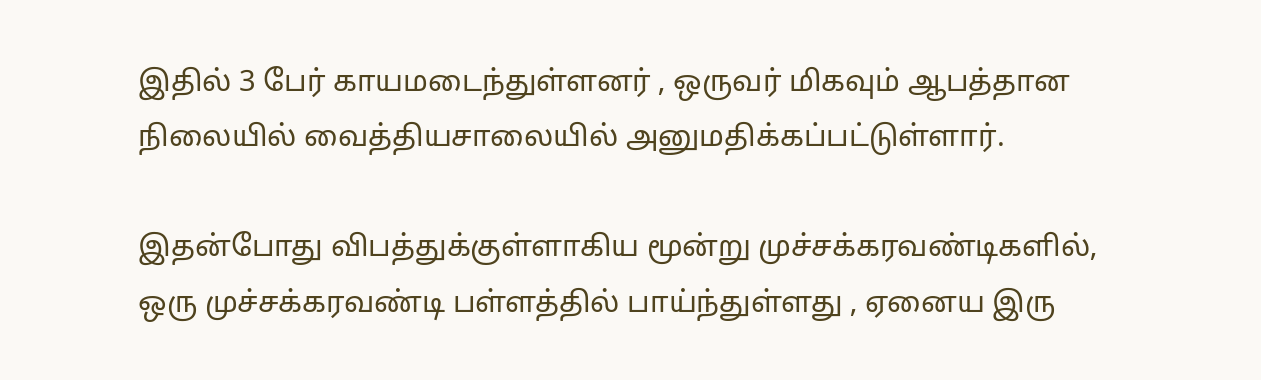இதில் 3 பேர் காயமடைந்துள்ளனர் , ஒருவர் மிகவும் ஆபத்தான நிலையில் வைத்தியசாலையில் அனுமதிக்கப்பட்டுள்ளார்.

இதன்போது விபத்துக்குள்ளாகிய மூன்று முச்சக்கரவண்டிகளில், ஒரு முச்சக்கரவண்டி பள்ளத்தில் பாய்ந்துள்ளது , ஏனைய இரு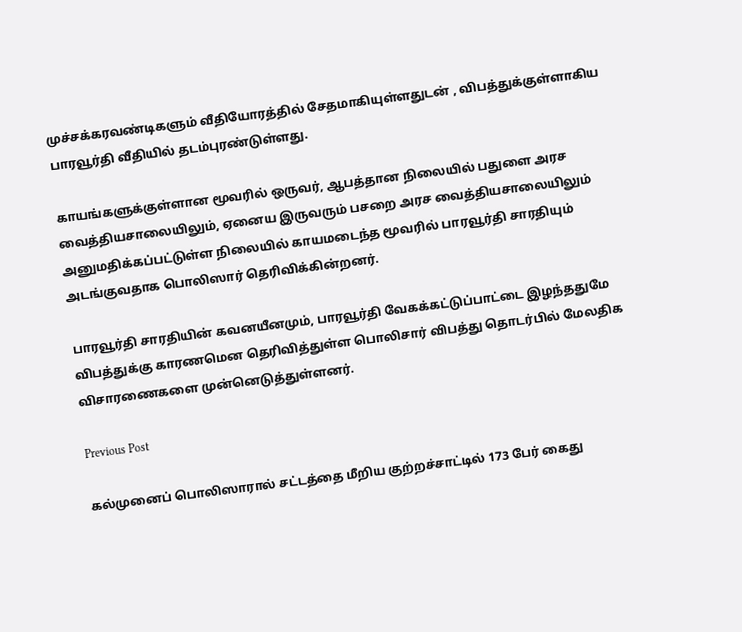முச்சக்கரவண்டிகளும் வீதியோரத்தில் சேதமாகியுள்ளதுடன் , விபத்துக்குள்ளாகிய பாரவூர்தி வீதியில் தடம்புரண்டுள்ளது.

காயங்களுக்குள்ளான மூவரில் ஒருவர், ஆபத்தான நிலையில் பதுளை அரச வைத்தியசாலையிலும், ஏனைய இருவரும் பசறை அரச வைத்தியசாலையிலும் அனுமதிக்கப்பட்டுள்ள நிலையில் காயமடைந்த மூவரில் பாரவூர்தி சாரதியும் அடங்குவதாக பொலிஸார் தெரிவிக்கின்றனர்.

பாரவூர்தி சாரதியின் கவனயீனமும், பாரவூர்தி வேகக்கட்டுப்பாட்டை இழந்ததுமே விபத்துக்கு காரணமென தெரிவித்துள்ள பொலிசார் விபத்து தொடர்பில் மேலதிக விசாரணைகளை முன்னெடுத்துள்ளனர்.

Previous Post

கல்முனைப் பொலிஸாரால் சட்டத்தை மீறிய குற்றச்சாட்டில் 173 பேர் கைது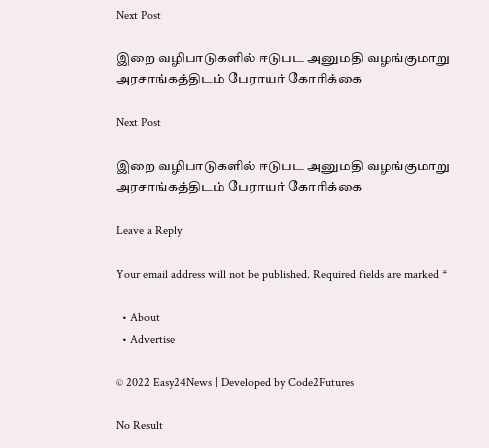Next Post

இறை வழிபாடுகளில் ஈடுபட அனுமதி வழங்குமாறு அரசாங்கத்திடம் பேராயர் கோரிக்கை

Next Post

இறை வழிபாடுகளில் ஈடுபட அனுமதி வழங்குமாறு அரசாங்கத்திடம் பேராயர் கோரிக்கை

Leave a Reply

Your email address will not be published. Required fields are marked *

  • About
  • Advertise

© 2022 Easy24News | Developed by Code2Futures

No Result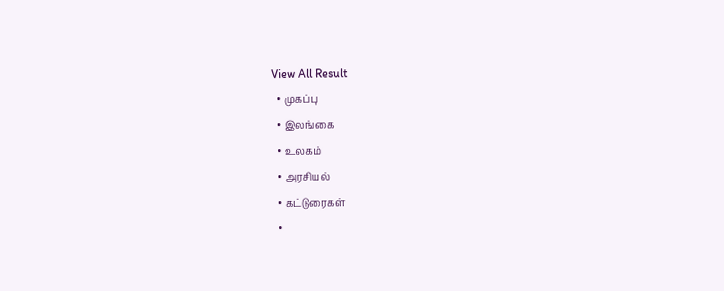View All Result
  • முகப்பு
  • இலங்கை
  • உலகம்
  • அரசியல்
  • கட்டுரைகள்
  •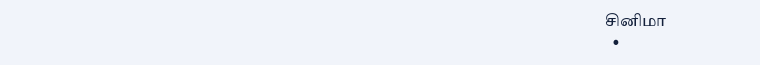சினிமா
  •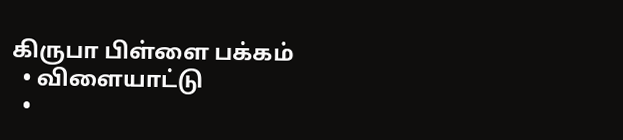கிருபா பிள்ளை பக்கம்
  • விளையாட்டு
  •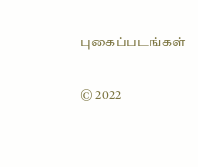புகைப்படங்கள்

© 2022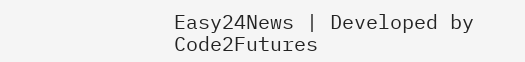Easy24News | Developed by Code2Futures